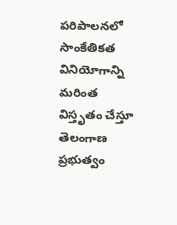పరిపాలనలో సాంకేతికత వినియోగాన్ని మరింత విస్తృతం చేస్తూ తెలంగాణ ప్రభుత్వం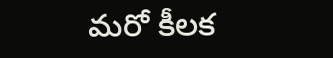మరో కీలక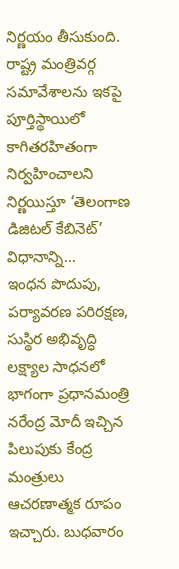నిర్ణయం తీసుకుంది. రాష్ట్ర మంత్రివర్గ సమావేశాలను ఇకపై పూర్తిస్థాయిలో కాగితరహితంగా నిర్వహించాలని నిర్ణయిస్తూ ‘తెలంగాణ డిజిటల్ కేబినెట్’ విధానాన్ని...
ఇంధన పొదుపు, పర్యావరణ పరిరక్షణ, సుస్థిర అభివృద్ధి లక్ష్యాల సాధనలో భాగంగా ప్రధానమంత్రి నరేంద్ర మోదీ ఇచ్చిన పిలుపుకు కేంద్ర మంత్రులు ఆచరణాత్మక రూపం ఇచ్చారు. బుధవారం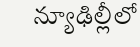న్యూఢిల్లీలో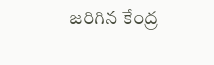జరిగిన కేంద్ర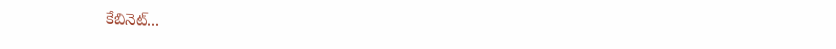కేబినెట్...